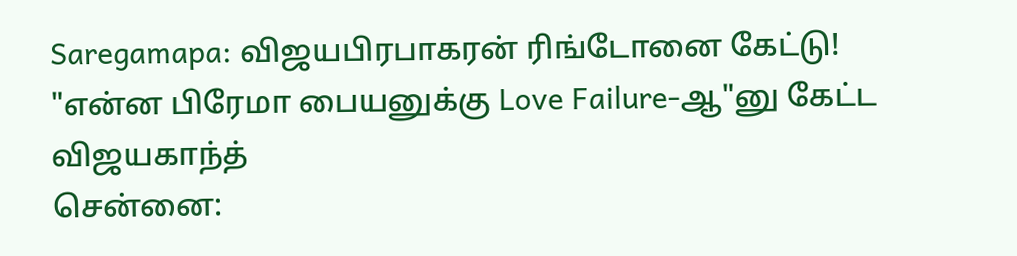Saregamapa: விஜயபிரபாகரன் ரிங்டோனை கேட்டு! "என்ன பிரேமா பையனுக்கு Love Failure-ஆ"னு கேட்ட விஜயகாந்த்
சென்னை: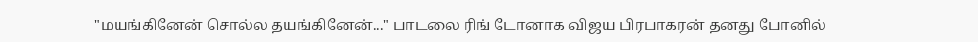"மயங்கினேன் சொல்ல தயங்கினேன்..." பாடலை ரிங் டோனாக விஜய பிரபாகரன் தனது போனில்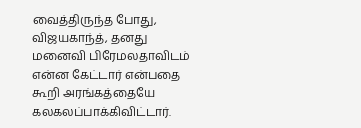வைத்திருந்த போது, விஜயகாந்த், தனது மனைவி பிரேமலதாவிடம் என்ன கேட்டார் என்பதை கூறி அரங்கத்தையே கலகலப்பாக்கிவிட்டார்.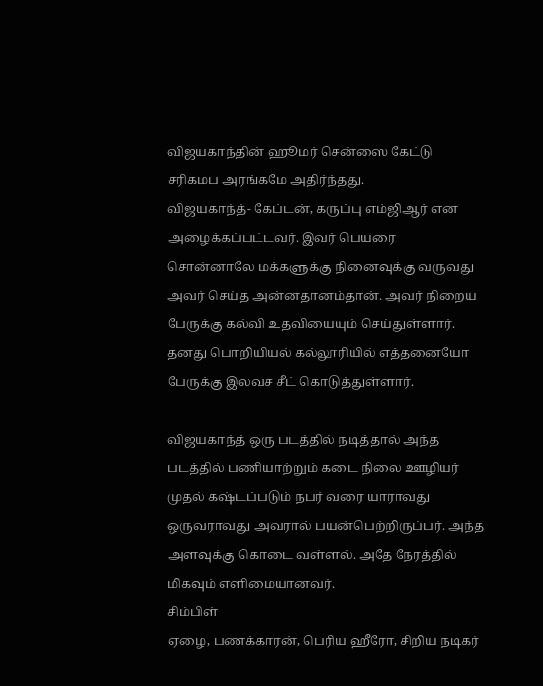விஜயகாந்தின் ஹூமர் சென்ஸை கேட்டு சரிகமப அரங்கமே அதிர்ந்தது.
விஜயகாந்த்- கேப்டன், கருப்பு எம்ஜிஆர் என அழைக்கப்பட்டவர். இவர் பெயரை சொன்னாலே மக்களுக்கு நினைவுக்கு வருவது அவர் செய்த அன்னதானம்தான். அவர் நிறைய பேருக்கு கல்வி உதவியையும் செய்துள்ளார். தனது பொறியியல் கல்லூரியில் எத்தனையோ பேருக்கு இலவச சீட் கொடுத்துள்ளார்.

விஜயகாந்த் ஒரு படத்தில் நடித்தால் அந்த படத்தில் பணியாற்றும் கடை நிலை ஊழியர் முதல் கஷ்டப்படும் நபர் வரை யாராவது ஒருவராவது அவரால் பயன்பெற்றிருப்பர். அந்த அளவுக்கு கொடை வள்ளல். அதே நேரத்தில் மிகவும் எளிமையானவர்.
சிம்பிள்
ஏழை, பணக்காரன், பெரிய ஹீரோ, சிறிய நடிகர்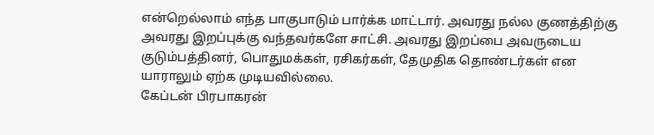என்றெல்லாம் எந்த பாகுபாடும் பார்க்க மாட்டார். அவரது நல்ல குணத்திற்கு அவரது இறப்புக்கு வந்தவர்களே சாட்சி. அவரது இறப்பை அவருடைய குடும்பத்தினர், பொதுமக்கள், ரசிகர்கள், தேமுதிக தொண்டர்கள் என யாராலும் ஏற்க முடியவில்லை.
கேப்டன் பிரபாகரன்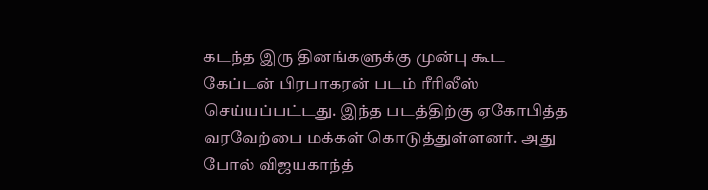கடந்த இரு தினங்களுக்கு முன்பு கூட கேப்டன் பிரபாகரன் படம் ரீரிலீஸ் செய்யப்பட்டது. இந்த படத்திற்கு ஏகோபித்த வரவேற்பை மக்கள் கொடுத்துள்ளனர். அது போல் விஜயகாந்த்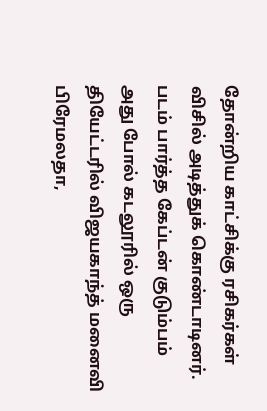தோன்றிய காட்சிக்கு ரசிகர்கள் விசில் அடித்துக் கொண்டாடினர்.
படம் பார்த்த கேப்டன் குடும்பம்
அது போல் கடலூரில் ஒரு தியேட்டரில் விஜயகாந்த் மனைவி பிரேமலதா,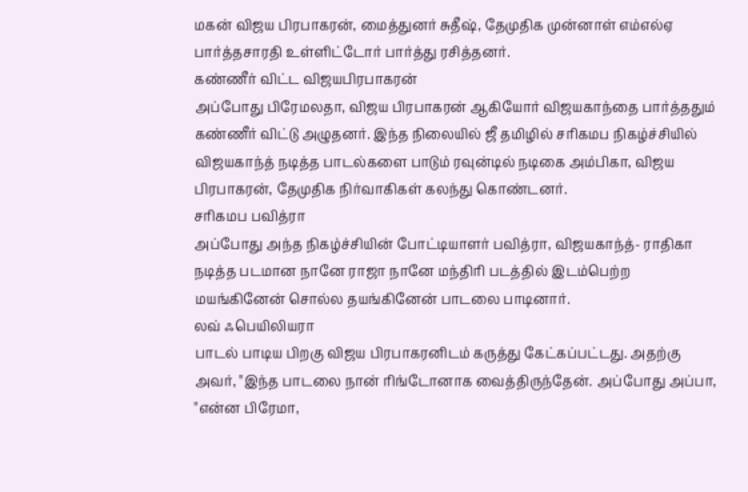மகன் விஜய பிரபாகரன், மைத்துனர் சுதீஷ், தேமுதிக முன்னாள் எம்எல்ஏ பார்த்தசாரதி உள்ளிட்டோர் பார்த்து ரசித்தனர்.
கண்ணீர் விட்ட விஜயபிரபாகரன்
அப்போது பிரேமலதா, விஜய பிரபாகரன் ஆகியோர் விஜயகாந்தை பார்த்ததும் கண்ணீர் விட்டு அழுதனர். இந்த நிலையில் ஜீ தமிழில் சரிகமப நிகழ்ச்சியில் விஜயகாந்த் நடித்த பாடல்களை பாடும் ரவுன்டில் நடிகை அம்பிகா, விஜய பிரபாகரன், தேமுதிக நிர்வாகிகள் கலந்து கொண்டனர்.
சரிகமப பவித்ரா
அப்போது அந்த நிகழ்ச்சியின் போட்டியாளர் பவித்ரா, விஜயகாந்த்- ராதிகா நடித்த படமான நானே ராஜா நானே மந்திரி படத்தில் இடம்பெற்ற மயங்கினேன் சொல்ல தயங்கினேன் பாடலை பாடினார்.
லவ் ஃபெயிலியரா
பாடல் பாடிய பிறகு விஜய பிரபாகரனிடம் கருத்து கேட்கப்பட்டது. அதற்கு அவர், "இந்த பாடலை நான் ரிங்டோனாக வைத்திருந்தேன். அப்போது அப்பா, "என்ன பிரேமா,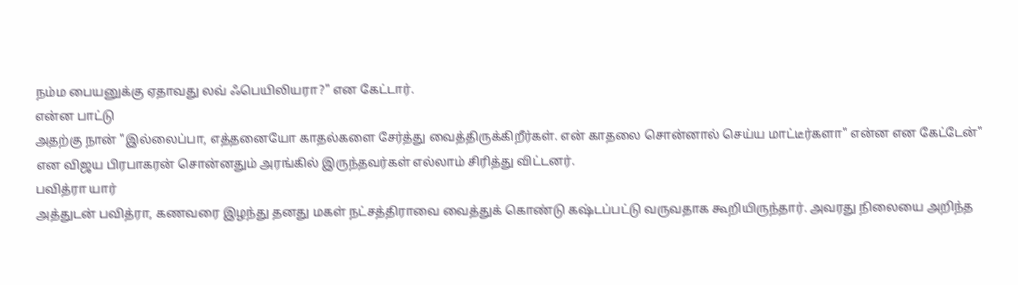நம்ம பையனுக்கு ஏதாவது லவ் ஃபெயிலியரா?" என கேட்டார்.
என்ன பாட்டு
அதற்கு நான் "இல்லைப்பா, எத்தனையோ காதல்களை சேர்த்து வைத்திருக்கிறீர்கள். என் காதலை சொன்னால் செய்ய மாட்டீர்களா" என்ன என கேட்டேன்" என விஜய பிரபாகரன் சொன்னதும் அரங்கில் இருந்தவர்கள் எல்லாம் சிரித்து விட்டனர்.
பவித்ரா யார்
அத்துடன் பவித்ரா, கணவரை இழந்து தனது மகள் நட்சத்திராவை வைத்துக் கொண்டு கஷ்டப்பட்டு வருவதாக கூறியிருந்தார். அவரது நிலையை அறிந்த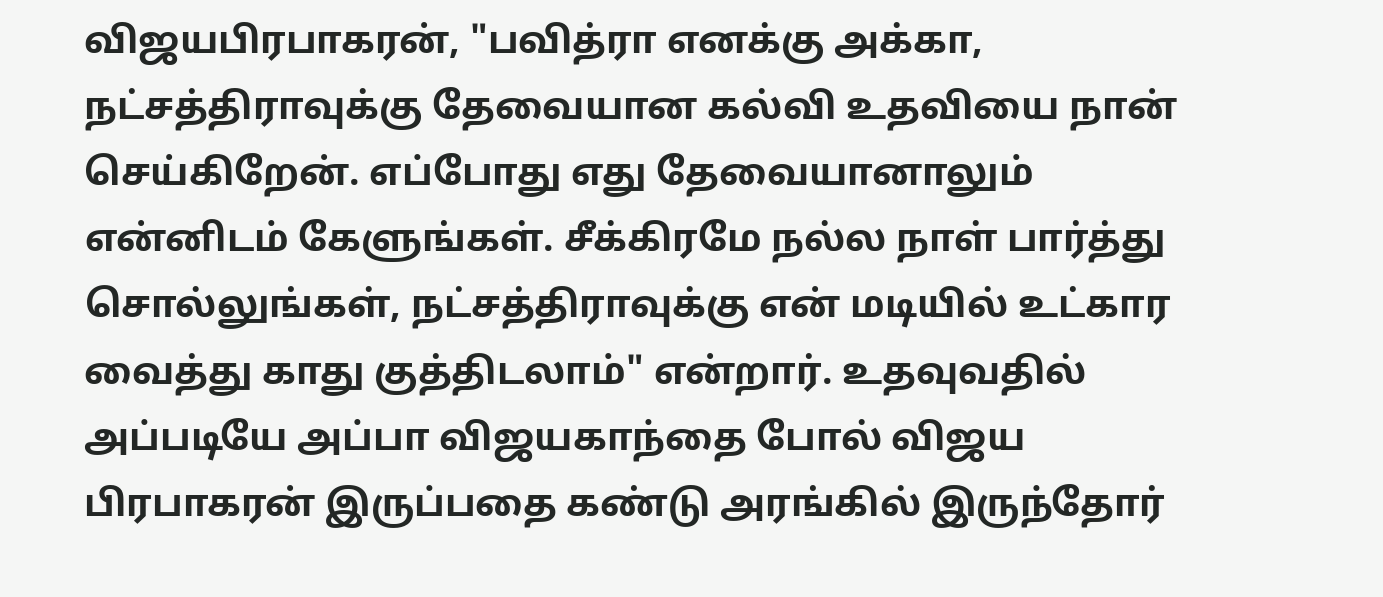விஜயபிரபாகரன், "பவித்ரா எனக்கு அக்கா, நட்சத்திராவுக்கு தேவையான கல்வி உதவியை நான் செய்கிறேன். எப்போது எது தேவையானாலும் என்னிடம் கேளுங்கள். சீக்கிரமே நல்ல நாள் பார்த்து சொல்லுங்கள், நட்சத்திராவுக்கு என் மடியில் உட்கார வைத்து காது குத்திடலாம்" என்றார். உதவுவதில் அப்படியே அப்பா விஜயகாந்தை போல் விஜய பிரபாகரன் இருப்பதை கண்டு அரங்கில் இருந்தோர்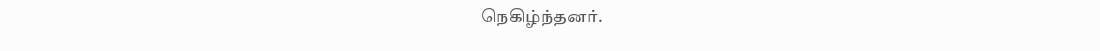நெகிழ்ந்தனர்.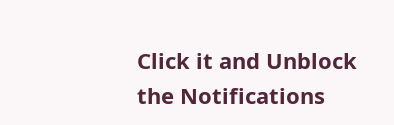Click it and Unblock the Notifications